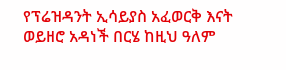የፕሬዝዳንት ኢሳይያስ አፈወርቅ እናት ወይዘሮ አዳነች በርሄ ከዚህ ዓለም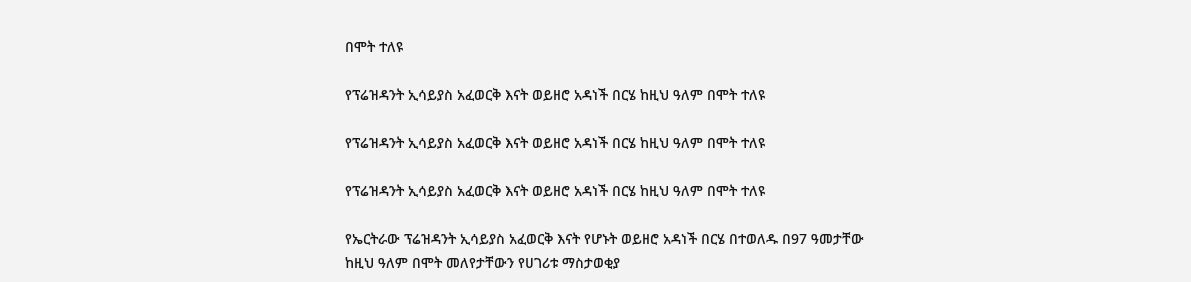በሞት ተለዩ

የፕሬዝዳንት ኢሳይያስ አፈወርቅ እናት ወይዘሮ አዳነች በርሄ ከዚህ ዓለም በሞት ተለዩ

የፕሬዝዳንት ኢሳይያስ አፈወርቅ እናት ወይዘሮ አዳነች በርሄ ከዚህ ዓለም በሞት ተለዩ

የፕሬዝዳንት ኢሳይያስ አፈወርቅ እናት ወይዘሮ አዳነች በርሄ ከዚህ ዓለም በሞት ተለዩ

የኤርትራው ፕሬዝዳንት ኢሳይያስ አፈወርቅ እናት የሆኑት ወይዘሮ አዳነች በርሄ በተወለዱ በ97 ዓመታቸው ከዚህ ዓለም በሞት መለየታቸውን የሀገሪቱ ማስታወቂያ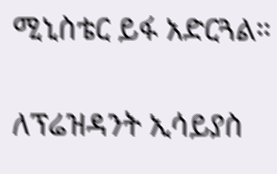ሚኒስቴር ይፋ አድርጓል።

ለፕሬዝዳንት ኢሳይያስ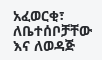አፈወርቂ፣ ለቤተሰቦቻቸው እና ለወዳጅ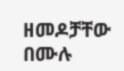ዘመዶቻቸው በሙሉ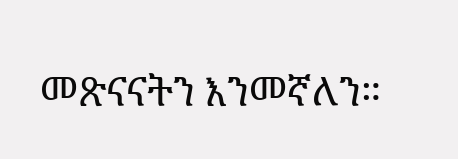መጽናናትን እንመኛለን።